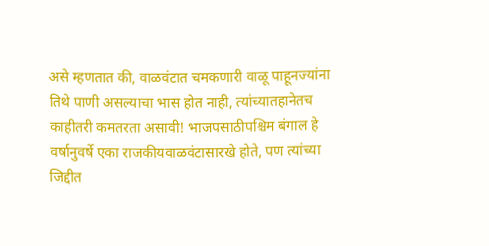असे म्हणतात की, वाळवंटात चमकणारी वाळू पाहूनज्यांना तिथे पाणी असल्याचा भास होत नाही, त्यांच्यातहानेतच काहीतरी कमतरता असावी! भाजपसाठीपश्चिम बंगाल हे वर्षानुवर्षे एका राजकीयवाळवंटासारखे होते, पण त्यांच्या जिद्दीत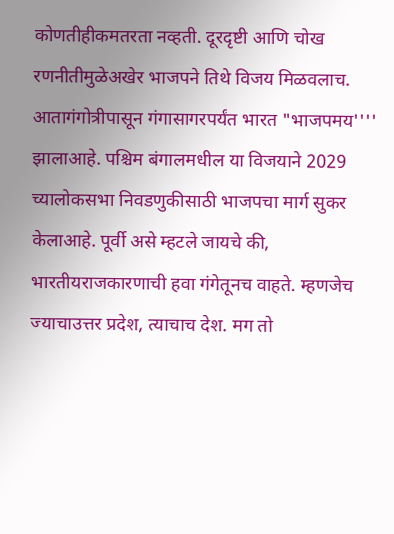कोणतीहीकमतरता नव्हती. दूरदृष्टी आणि चोख रणनीतीमुळेअखेर भाजपने तिथे विजय मिळवलाच. आतागंगोत्रीपासून गंगासागरपर्यंत भारत "भाजपमय'''' झालाआहे. पश्चिम बंगालमधील या विजयाने 2029 च्यालोकसभा निवडणुकीसाठी भाजपचा मार्ग सुकर केलाआहे. पूर्वी असे म्हटले जायचे की, भारतीयराजकारणाची हवा गंगेतूनच वाहते. म्हणजेच ज्याचाउत्तर प्रदेश, त्याचाच देश. मग तो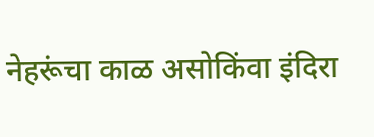नेहरूंचा काळ असोकिंवा इंदिरा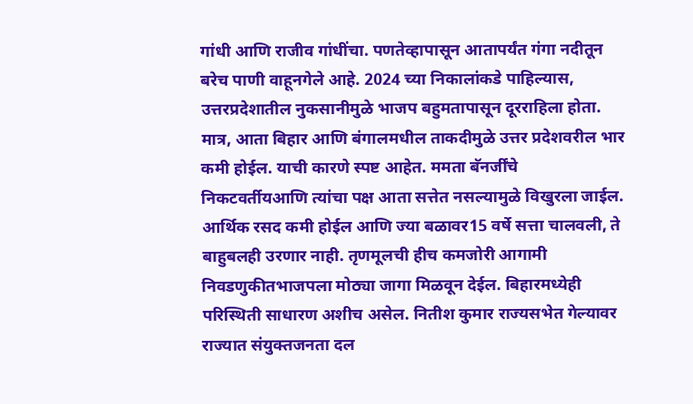गांधी आणि राजीव गांधींचा. पणतेव्हापासून आतापर्यंत गंगा नदीतून बरेच पाणी वाहूनगेले आहे. 2024 च्या निकालांकडे पाहिल्यास, उत्तरप्रदेशातील नुकसानीमुळे भाजप बहुमतापासून दूरराहिला होता. मात्र, आता बिहार आणि बंगालमधील ताकदीमुळे उत्तर प्रदेशवरील भार कमी होईल. याची कारणे स्पष्ट आहेत. ममता बॅनर्जींचे निकटवर्तीयआणि त्यांचा पक्ष आता सत्तेत नसल्यामुळे विखुरला जाईल. आर्थिक रसद कमी होईल आणि ज्या बळावर15 वर्षे सत्ता चालवली, ते बाहुबलही उरणार नाही. तृणमूलची हीच कमजोरी आगामी निवडणुकीतभाजपला मोठ्या जागा मिळवून देईल. बिहारमध्येही परिस्थिती साधारण अशीच असेल. नितीश कुमार राज्यसभेत गेल्यावर राज्यात संयुक्तजनता दल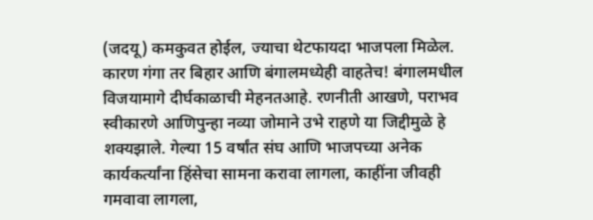(जदयू) कमकुवत होईल, ज्याचा थेटफायदा भाजपला मिळेल. कारण गंगा तर बिहार आणि बंगालमध्येही वाहतेच! बंगालमधील विजयामागे दीर्घकाळाची मेहनतआहे. रणनीती आखणे, पराभव स्वीकारणे आणिपुन्हा नव्या जोमाने उभे राहणे या जिद्दीमुळे हे शक्यझाले. गेल्या 15 वर्षांत संघ आणि भाजपच्या अनेक कार्यकर्त्यांना हिंसेचा सामना करावा लागला, काहींना जीवही गमवावा लागला,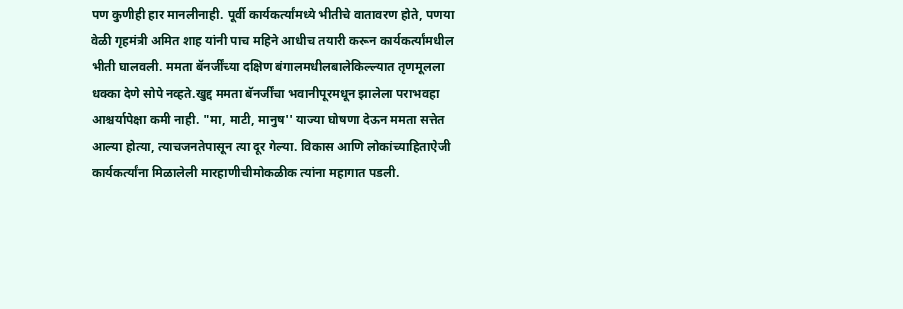पण कुणीही हार मानलीनाही. पूर्वी कार्यकर्त्यांमध्ये भीतीचे वातावरण होते, पणया वेळी गृहमंत्री अमित शाह यांनी पाच महिने आधीच तयारी करून कार्यकर्त्यांमधील भीती घालवली. ममता बॅनर्जींच्या दक्षिण बंगालमधीलबालेकिल्ल्यात तृणमूलला धक्का देणे सोपे नव्हते.खुद्द ममता बॅनर्जींचा भवानीपूरमधून झालेला पराभवहा आश्चर्यापेक्षा कमी नाही. "मा, माटी, मानुष'' याज्या घोषणा देऊन ममता सत्तेत आल्या होत्या, त्याचजनतेपासून त्या दूर गेल्या. विकास आणि लोकांच्याहिताऐजी कार्यकर्त्यांना मिळालेली मारहाणीचीमोकळीक त्यांना महागात पडली.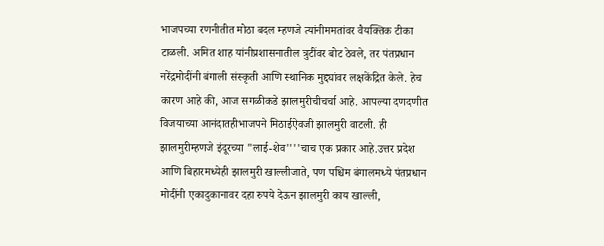भाजपच्या रणनीतीत मोठा बदल म्हणजे त्यांनीममतांवर वैयक्तिक टीका टाळली. अमित शाह यांनीप्रशासनातील त्रुटींवर बोट ठेवले, तर पंतप्रधान नरेंद्रमोदींनी बंगाली संस्कृती आणि स्थानिक मुद्द्यांवर लक्षकेंद्रित केले. हेच कारण आहे की, आज सगळीकडे झालमुरीचीचर्चा आहे. आपल्या दणदणीत विजयाच्या आनंदातहीभाजपने मिठाईऐवजी झालमुरी वाटली. ही झालमुरीम्हणजे इंदूरच्या "लाई-शेव''''चाच एक प्रकार आहे.उत्तर प्रदेश आणि बिहारमध्येही झालमुरी खाल्लीजाते, पण पश्चिम बंगालमध्ये पंतप्रधान मोदींनी एकादुकानावर दहा रुपये देऊन झालमुरी काय खाल्ली,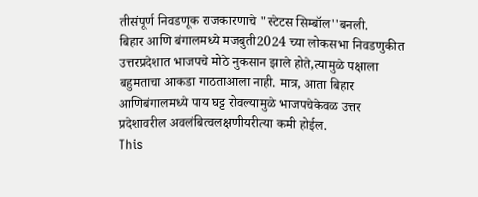तीसंपूर्ण निवडणूक राजकारणाचे "स्टेटस सिम्बॉल''बनली.
बिहार आणि बंगालमध्ये मजबुती2024 च्या लोकसभा निवडणुकीत उत्तरप्रदेशात भाजपचे मोठे नुकसान झाले होते,त्यामुळे पक्षाला बहुमताचा आकडा गाठताआला नाही. मात्र, आता बिहार आणिबंगालमध्ये पाय घट्ट रोवल्यामुळे भाजपचेकेवळ उत्तर प्रदेशावरील अवलंबित्वलक्षणीयरीत्या कमी होईल.
This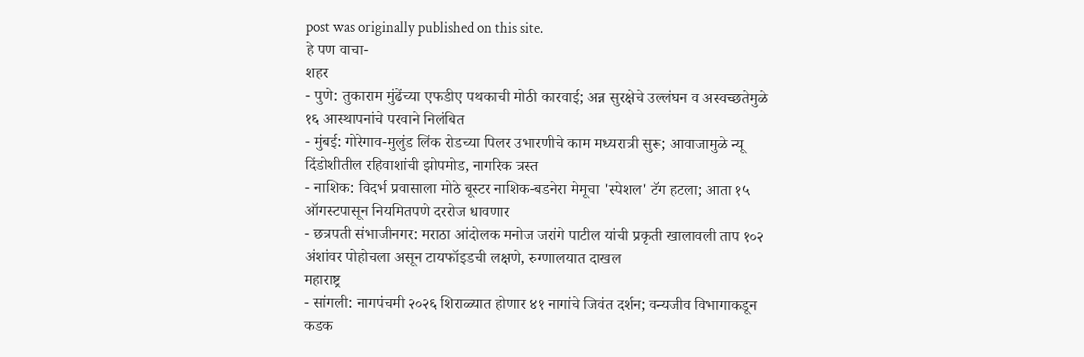post was originally published on this site.
हे पण वाचा-
शहर
- पुणे: तुकाराम मुंढेंच्या एफडीए पथकाची मोठी कारवाई; अन्न सुरक्षेचे उल्लंघन व अस्वच्छतेमुळे १६ आस्थापनांचे परवाने निलंबित
- मुंबई: गोरेगाव-मुलुंड लिंक रोडच्या पिलर उभारणीचे काम मध्यरात्री सुरू; आवाजामुळे न्यू दिंडोशीतील रहिवाशांची झोपमोड, नागरिक त्रस्त
- नाशिक: विदर्भ प्रवासाला मोठे बूस्टर नाशिक-बडनेरा मेमूचा 'स्पेशल' टॅग हटला; आता १५ ऑगस्टपासून नियमितपणे दररोज धावणार
- छत्रपती संभाजीनगर: मराठा आंदोलक मनोज जरांगे पाटील यांची प्रकृती खालावली ताप १०२ अंशांवर पोहोचला असून टायफॉइडची लक्षणे, रुग्णालयात दाखल
महाराष्ट्र
- सांगली: नागपंचमी २०२६ शिराळ्यात होणार ४१ नागांचे जिवंत दर्शन; वन्यजीव विभागाकडून कडक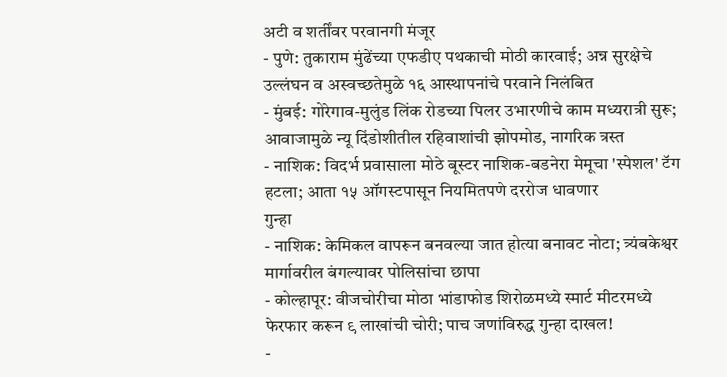अटी व शर्तींवर परवानगी मंजूर
- पुणे: तुकाराम मुंढेंच्या एफडीए पथकाची मोठी कारवाई; अन्न सुरक्षेचे उल्लंघन व अस्वच्छतेमुळे १६ आस्थापनांचे परवाने निलंबित
- मुंबई: गोरेगाव-मुलुंड लिंक रोडच्या पिलर उभारणीचे काम मध्यरात्री सुरू; आवाजामुळे न्यू दिंडोशीतील रहिवाशांची झोपमोड, नागरिक त्रस्त
- नाशिक: विदर्भ प्रवासाला मोठे बूस्टर नाशिक-बडनेरा मेमूचा 'स्पेशल' टॅग हटला; आता १५ ऑगस्टपासून नियमितपणे दररोज धावणार
गुन्हा
- नाशिक: केमिकल वापरून बनवल्या जात होत्या बनावट नोटा; त्र्यंबकेश्वर मार्गावरील बंगल्यावर पोलिसांचा छापा
- कोल्हापूर: वीजचोरीचा मोठा भांडाफोड शिरोळमध्ये स्मार्ट मीटरमध्ये फेरफार करून ९ लाखांची चोरी; पाच जणांविरुद्ध गुन्हा दाखल!
-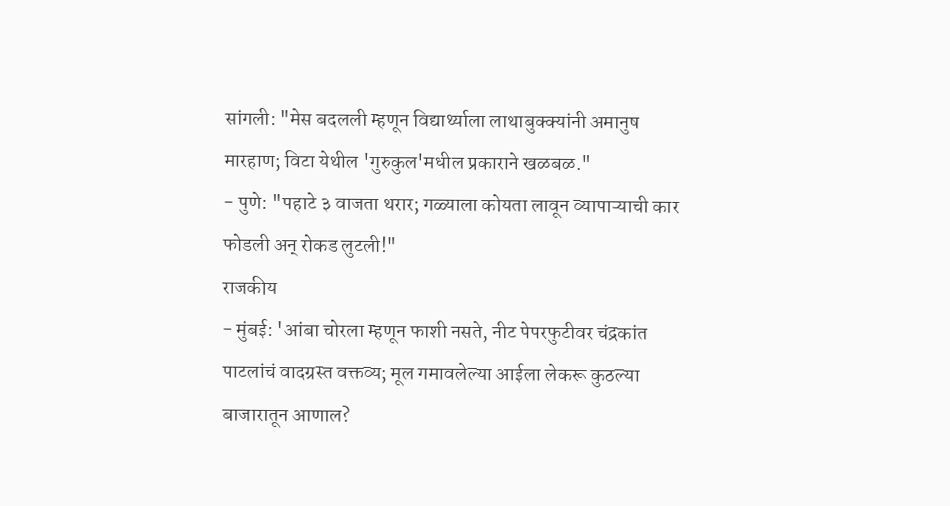सांगली: "मेस बदलली म्हणून विद्यार्थ्याला लाथाबुक्क्यांनी अमानुष मारहाण; विटा येथील 'गुरुकुल'मधील प्रकाराने खळबळ."
- पुणे: "पहाटे ३ वाजता थरार; गळ्याला कोयता लावून व्यापाऱ्याची कार फोडली अन् रोकड लुटली!"
राजकीय
- मुंबई: 'आंबा चोरला म्हणून फाशी नसते, नीट पेपरफुटीवर चंद्रकांत पाटलांचं वादग्रस्त वक्तव्य; मूल गमावलेल्या आईला लेकरू कुठल्या बाजारातून आणाल?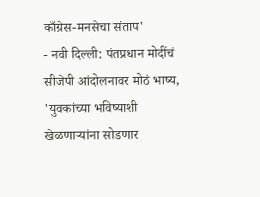काँग्रेस-मनसेचा संताप'
- नवी दिल्ली: पंतप्रधान मोदींचं सीजेपी आंदोलनावर मोठं भाष्य, 'युवकांच्या भविष्याशी खेळणाऱ्यांना सोडणार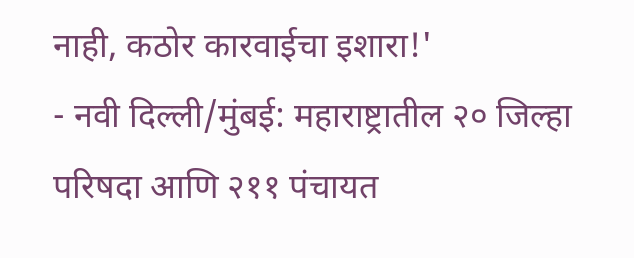नाही, कठोर कारवाईचा इशारा!'
- नवी दिल्ली/मुंबई: महाराष्ट्रातील २० जिल्हा परिषदा आणि २११ पंचायत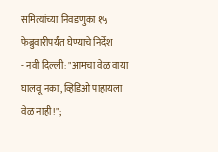समित्यांच्या निवडणुका १५ फेब्रुवारीपर्यंत घेण्याचे निर्देश
- नवी दिल्ली: "आमचा वेळ वाया घालवू नका, व्हिडिओ पाहायला वेळ नाही!";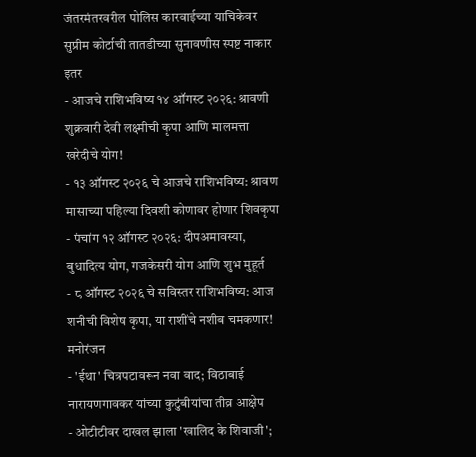जंतरमंतरवरील पोलिस कारवाईच्या याचिकेवर सुप्रीम कोर्टाची तातडीच्या सुनावणीस स्पष्ट नाकार
इतर
- आजचे राशिभविष्य १४ ऑगस्ट २०२६: श्रावणी शुक्रवारी देवी लक्ष्मीची कृपा आणि मालमत्ता खरेदीचे योग!
- १३ ऑगस्ट २०२६ चे आजचे राशिभविष्य: श्रावण मासाच्या पहिल्या दिवशी कोणावर होणार शिवकृपा
- पंचांग १२ ऑगस्ट २०२६: दीपअमावस्या, बुधादित्य योग, गजकेसरी योग आणि शुभ मुहूर्त
- ८ ऑगस्ट २०२६ चे सविस्तर राशिभविष्य: आज शनीची विशेष कृपा, या राशींचे नशीब चमकणार!
मनोरंजन
- 'ईथा' चित्रपटावरून नवा वाद; विठाबाई नारायणगावकर यांच्या कुटुंबीयांचा तीव्र आक्षेप
- ओटीटीवर दाखल झाला 'खालिद के शिवाजी';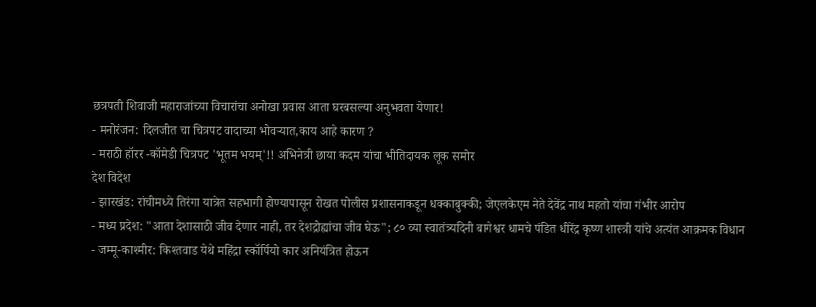छत्रपती शिवाजी महाराजांच्या विचारांचा अनोखा प्रवास आता घरबसल्या अनुभवता येणार!
- मनोरंजन: दिलजीत चा चित्रपट वादाच्या भोवऱ्यात,काय आहे कारण ?
- मराठी हॉरर -कॉमेडी चित्रपट 'भूतम भयम्'!! अभिनेत्री छाया कदम यांचा भीतिदायक लूक समोर
देश विदेश
- झारखंड: रांचीमध्ये तिरंगा यात्रेत सहभागी होण्यापासून रोखत पोलीस प्रशासनाकडून धक्काबुक्की; जेएलकेएम नेते देवेंद्र नाथ महतो यांचा गंभीर आरोप
- मध्य प्रदेश: "आता देशासाठी जीव देणार नाही, तर देशद्रोह्यांचा जीव घेऊ"; ८० व्या स्वातंत्र्यदिनी बागेश्वर धामचे पंडित धीरेंद्र कृष्ण शास्त्री यांचे अत्यंत आक्रमक विधान
- जम्मू-काश्मीर: किश्तवाड येथे महिंद्रा स्कॉर्पियो कार अनियंत्रित होऊन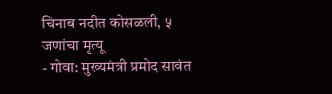चिनाब नदीत कोसळली, ५ जणांचा मृत्यू
- गोवा: मुख्यमंत्री प्रमोद सावंत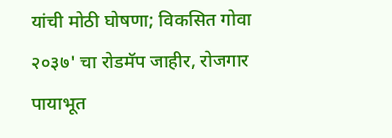यांची मोठी घोषणा; विकसित गोवा २०३७' चा रोडमॅप जाहीर, रोजगार पायाभूत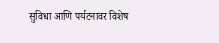सुविधा आणि पर्यटनावर विशेष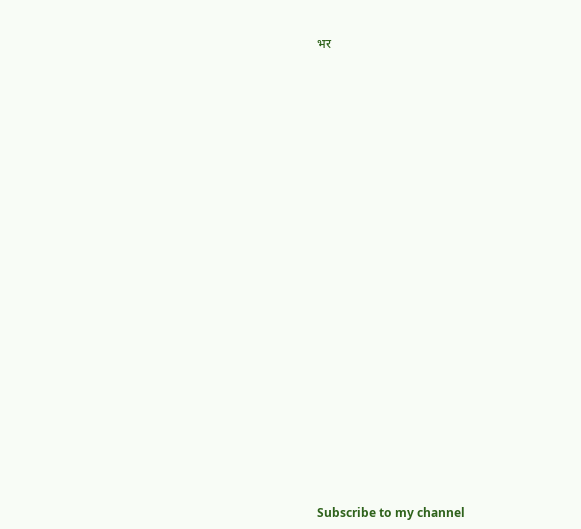भर


























Subscribe to my channel